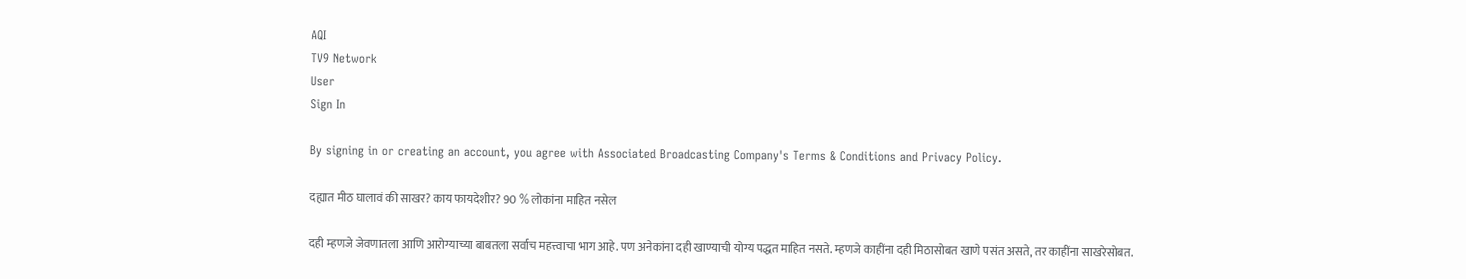AQI
TV9 Network
User
Sign In

By signing in or creating an account, you agree with Associated Broadcasting Company's Terms & Conditions and Privacy Policy.

दह्यात मीठ घालावं की साखर? काय फायदेशीर? 90 % लोकांना माहित नसेल

दही म्हणजे जेवणातला आणि आरोग्याच्या बाबतला सर्वाच महत्त्वाचा भाग आहे. पण अनेकांना दही खाण्याची योग्य पद्धत माहित नसते. म्हणजे काहींना दही मिठासोबत खाणे पसंत असते, तर काहींना साखरेसोबत.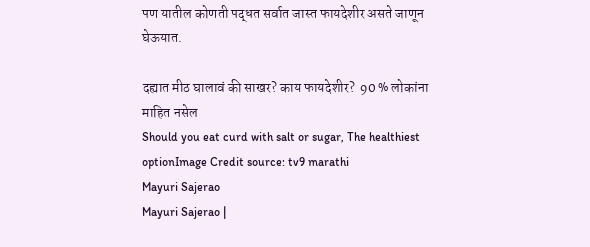पण यातील कोणती पद्धत सर्वात जास्त फायदेशीर असते जाणून घेऊयात.

दह्यात मीठ घालावं की साखर? काय फायदेशीर?  90 % लोकांना माहित नसेल
Should you eat curd with salt or sugar, The healthiest optionImage Credit source: tv9 marathi
Mayuri Sajerao
Mayuri Sajerao |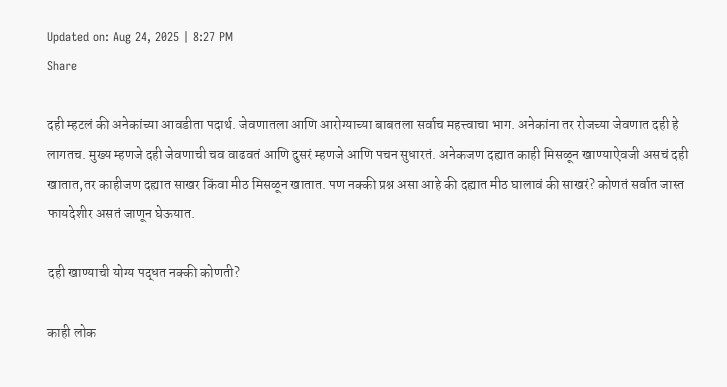Updated on: Aug 24, 2025 | 8:27 PM
Share

दही म्हटलं की अनेकांच्या आवडीता पदार्थ. जेवणातला आणि आरोग्याच्या बाबतला सर्वाच महत्त्वाचा भाग. अनेकांना तर रोजच्या जेवणात दही हे लागतच. मुख्य म्हणजे दही जेवणाची चव वाढवतं आणि दुसरं म्हणजे आणि पचन सुधारतं. अनेकजण दह्यात काही मिसळून खाण्याऐवजी असचं दही खातात,तर काहीजण दह्यात साखर किंवा मीठ मिसळून खातात. पण नक्की प्रश्न असा आहे की दह्यात मीठ घालावं की साखरं? कोणतं सर्वात जास्त फायदेशीर असतं जाणून घेऊयात.

दही खाण्याची योग्य पद्धत नक्की कोणती?

काही लोक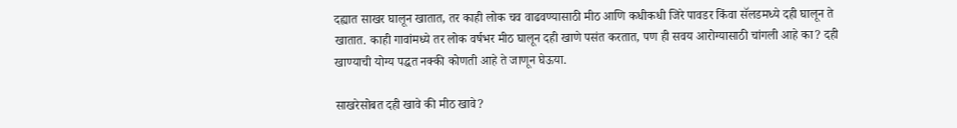दह्यात साखर घालून खातात, तर काही लोक चव वाढवण्यासाठी मीठ आणि कधीकधी जिरे पावडर किंवा सॅलडमध्ये दही घालून ते खातात. काही गावांमध्ये तर लोक वर्षभर मीठ घालून दही खाणे पसंत करतात, पण ही सवय आरोग्यासाठी चांगली आहे का? दही खाण्याची योग्य पद्धत नक्की कोणती आहे ते जाणून घेऊया.

साखरेसोबत दही खावे की मीठ खावे?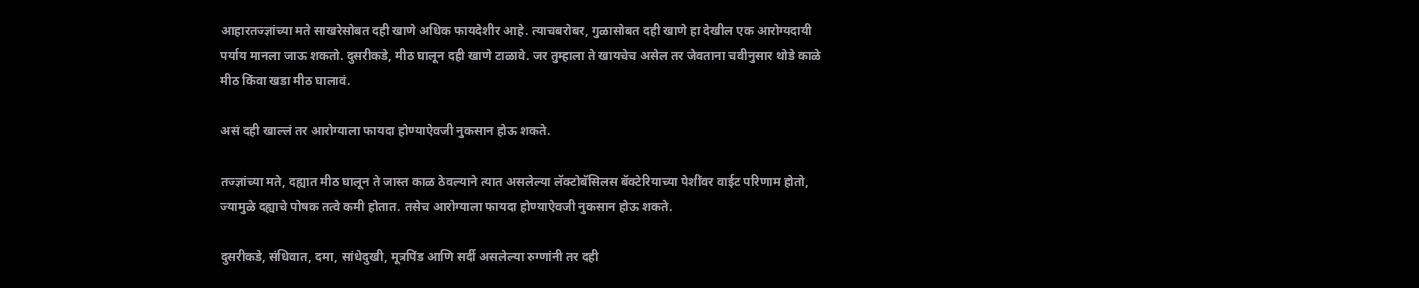आहारतज्ज्ञांच्या मते साखरेसोबत दही खाणे अधिक फायदेशीर आहे. त्याचबरोबर, गुळासोबत दही खाणे हा देखील एक आरोग्यदायी पर्याय मानला जाऊ शकतो. दुसरीकडे, मीठ घालून दही खाणे टाळावे. जर तुम्हाला ते खायचेच असेल तर जेवताना चवीनुसार थोडे काळे मीठ किंवा खडा मीठ घालावं.

असं दही खाल्लं तर आरोग्याला फायदा होण्याऐवजी नुकसान होऊ शकते.

तज्ज्ञांच्या मते, दह्यात मीठ घालून ते जास्त काळ ठेवल्याने त्यात असलेल्या लॅक्टोबॅसिलस बॅक्टेरियाच्या पेशींवर वाईट परिणाम होतो, ज्यामुळे दह्याचे पोषक तत्वे कमी होतात. तसेच आरोग्याला फायदा होण्याऐवजी नुकसान होऊ शकते.

दुसरीकडे, संधिवात, दमा, सांधेदुखी, मूत्रपिंड आणि सर्दी असलेल्या रुग्णांनी तर दही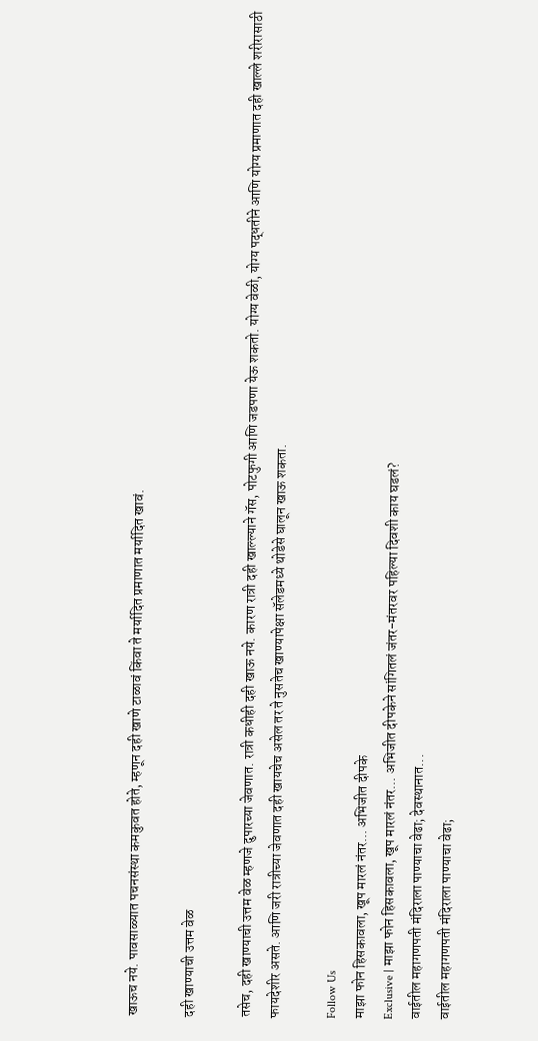खाऊच नये. पावसाळ्यात पचनसंस्था कमकुवत होते, म्हणून दही खाणे टाळावं किंवा ते मर्यादित प्रमाणात मर्यादित खावं.

दही खाण्याची उत्तम वेळ

तसेच, दही खाण्याची उत्तम वेळ म्हणजे दुपारच्या जेवणात. रात्री कधीही दही खाऊ नये. कारण रात्री दही खाल्ल्याने गॅस, पोटफुगी आणि जडपणा येऊ शकतो. योग्य वेळी, योग्य पद्धतीने आणि योग्य प्रमाणात दही खाल्ले शरीरासाठी फायदेशीर असते. आणि जरी रात्रीच्या जेवणात दही खायचेच असेल तर ते नुसतेच खाण्यापेक्षा सॅलेडमध्ये थोडेसे घालून खाऊ शकता.

Follow Us
माझा फोन हिसकावला, खूप मारलं नंतर... अभिजीत दीपके
Exclusive | माझा फोन हिसकावला, खूप मारलं नंतर... अभिजीत दीपकेने सांगितलं जंतर-मंतरवर पहिल्या दिवशी काय घडलं?
वाईतील महागणपती मंदिराला पाण्याचा वेढा; देवस्थानात...
वाईतील महागणपती मंदिराला पाण्याचा वेढा;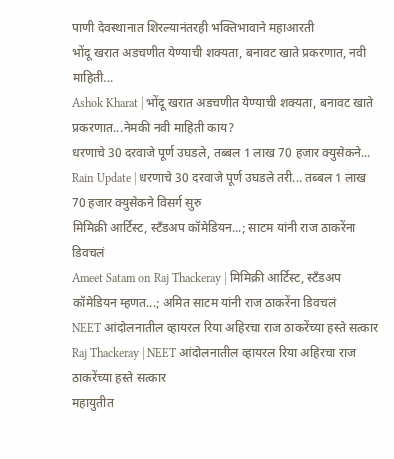पाणी देवस्थानात शिरल्यानंतरही भक्तिभावाने महाआरती
भोंदू खरात अडचणीत येण्याची शक्यता, बनावट खाते प्रकरणात, नवी माहिती...
Ashok Kharat | भोंदू खरात अडचणीत येण्याची शक्यता, बनावट खाते प्रकरणात...नेमकी नवी माहिती काय?
धरणाचे 30 दरवाजे पूर्ण उघडले, तब्बल 1 लाख 70 हजार क्युसेकने...
Rain Update | धरणाचे 30 दरवाजे पूर्ण उघडले तरी... तब्बल 1 लाख 70 हजार क्युसेकने विसर्ग सुरु
मिमिक्री आर्टिस्ट, स्टँडअप कॉमेडियन...; साटम यांनी राज ठाकरेंना डिवचलं
Ameet Satam on Raj Thackeray | मिमिक्री आर्टिस्ट, स्टँडअप कॉमेडियन म्हणत...; अमित साटम यांनी राज ठाकरेंना डिवचलं
NEET आंदोलनातील व्हायरल रिया अहिरचा राज ठाकरेंच्या हस्ते सत्कार
Raj Thackeray | NEET आंदोलनातील व्हायरल रिया अहिरचा राज ठाकरेंच्या हस्ते सत्कार
महायुतीत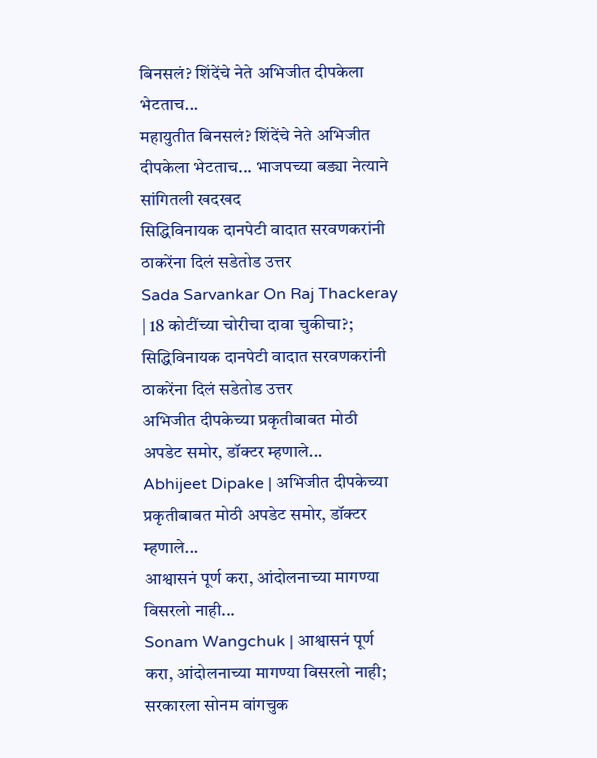बिनसलं? शिंदेंचे नेते अभिजीत दीपकेला भेटताच...
महायुतीत बिनसलं? शिंदेंचे नेते अभिजीत दीपकेला भेटताच... भाजपच्या बड्या नेत्याने सांगितली खदखद
सिद्धिविनायक दानपेटी वादात सरवणकरांनी ठाकरेंना दिलं सडेतोड उत्तर
Sada Sarvankar On Raj Thackeray | 18 कोटींच्या चोरीचा दावा चुकीचा?; सिद्धिविनायक दानपेटी वादात सरवणकरांनी ठाकरेंना दिलं सडेतोड उत्तर
अभिजीत दीपकेच्या प्रकृतीबाबत मोठी अपडेट समोर, डॉक्टर म्हणाले...
Abhijeet Dipake | अभिजीत दीपकेच्या प्रकृतीबाबत मोठी अपडेट समोर, डॉक्टर म्हणाले...
आश्वासनं पूर्ण करा, आंदोलनाच्या मागण्या विसरलो नाही...
Sonam Wangchuk | आश्वासनं पूर्ण करा, आंदोलनाच्या मागण्या विसरलो नाही; सरकारला सोनम वांगचुक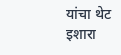यांचा थेट इशारा